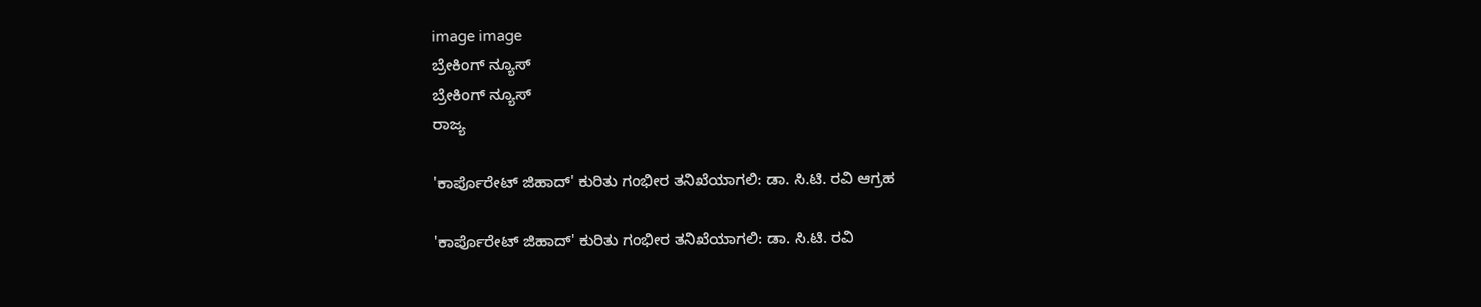image image
ಬ್ರೇಕಿಂಗ್ ನ್ಯೂಸ್
ಬ್ರೇಕಿಂಗ್ ನ್ಯೂಸ್
ರಾಜ್ಯ

'ಕಾರ್ಪೊರೇಟ್ ಜಿಹಾದ್' ಕುರಿತು ಗಂಭೀರ ತನಿಖೆಯಾಗಲಿ: ಡಾ. ಸಿ.ಟಿ. ರವಿ ಆಗ್ರಹ

'ಕಾರ್ಪೊರೇಟ್ ಜಿಹಾದ್' ಕುರಿತು ಗಂಭೀರ ತನಿಖೆಯಾಗಲಿ: ಡಾ. ಸಿ.ಟಿ. ರವಿ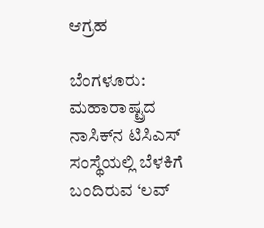ಆಗ್ರಹ

ಬೆಂಗಳೂರು: ಮಹಾರಾಷ್ಟ್ರದ ನಾಸಿಕ್‌ನ ಟಿಸಿಎಸ್ ಸಂಸ್ಥೆಯಲ್ಲಿ ಬೆಳಕಿಗೆ ಬಂದಿರುವ ‘ಲವ್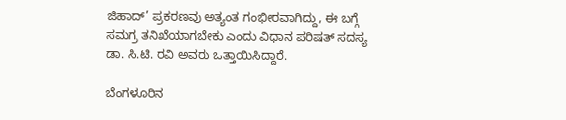ಜಿಹಾದ್’ ಪ್ರಕರಣವು ಅತ್ಯಂತ ಗಂಭೀರವಾಗಿದ್ದು, ಈ ಬಗ್ಗೆ ಸಮಗ್ರ ತನಿಖೆಯಾಗಬೇಕು ಎಂದು ವಿಧಾನ ಪರಿಷತ್ ಸದಸ್ಯ ಡಾ. ಸಿ.ಟಿ. ರವಿ ಅವರು ಒತ್ತಾಯಿಸಿದ್ದಾರೆ.

ಬೆಂಗಳೂರಿನ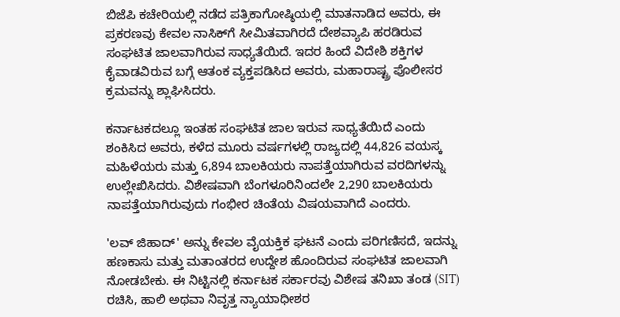ಬಿಜೆಪಿ ಕಚೇರಿಯಲ್ಲಿ ನಡೆದ ಪತ್ರಿಕಾಗೋಷ್ಠಿಯಲ್ಲಿ ಮಾತನಾಡಿದ ಅವರು, ಈ ಪ್ರಕರಣವು ಕೇವಲ ನಾಸಿಕ್‌ಗೆ ಸೀಮಿತವಾಗಿರದೆ ದೇಶವ್ಯಾಪಿ ಹರಡಿರುವ ಸಂಘಟಿತ ಜಾಲವಾಗಿರುವ ಸಾಧ್ಯತೆಯಿದೆ. ಇದರ ಹಿಂದೆ ವಿದೇಶಿ ಶಕ್ತಿಗಳ ಕೈವಾಡವಿರುವ ಬಗ್ಗೆ ಆತಂಕ ವ್ಯಕ್ತಪಡಿಸಿದ ಅವರು, ಮಹಾರಾಷ್ಟ್ರ ಪೊಲೀಸರ ಕ್ರಮವನ್ನು ಶ್ಲಾಘಿಸಿದರು.

ಕರ್ನಾಟಕದಲ್ಲೂ ಇಂತಹ ಸಂಘಟಿತ ಜಾಲ ಇರುವ ಸಾಧ್ಯತೆಯಿದೆ ಎಂದು ಶಂಕಿಸಿದ ಅವರು, ಕಳೆದ ಮೂರು ವರ್ಷಗಳಲ್ಲಿ ರಾಜ್ಯದಲ್ಲಿ 44,826 ವಯಸ್ಕ ಮಹಿಳೆಯರು ಮತ್ತು 6,894 ಬಾಲಕಿಯರು ನಾಪತ್ತೆಯಾಗಿರುವ ವರದಿಗಳನ್ನು ಉಲ್ಲೇಖಿಸಿದರು. ವಿಶೇಷವಾಗಿ ಬೆಂಗಳೂರಿನಿಂದಲೇ 2,290 ಬಾಲಕಿಯರು ನಾಪತ್ತೆಯಾಗಿರುವುದು ಗಂಭೀರ ಚಿಂತೆಯ ವಿಷಯವಾಗಿದೆ ಎಂದರು.

'ಲವ್ ಜಿಹಾದ್' ಅನ್ನು ಕೇವಲ ವೈಯಕ್ತಿಕ ಘಟನೆ ಎಂದು ಪರಿಗಣಿಸದೆ, ಇದನ್ನು ಹಣಕಾಸು ಮತ್ತು ಮತಾಂತರದ ಉದ್ದೇಶ ಹೊಂದಿರುವ ಸಂಘಟಿತ ಜಾಲವಾಗಿ ನೋಡಬೇಕು. ಈ ನಿಟ್ಟಿನಲ್ಲಿ ಕರ್ನಾಟಕ ಸರ್ಕಾರವು ವಿಶೇಷ ತನಿಖಾ ತಂಡ (SIT) ರಚಿಸಿ, ಹಾಲಿ ಅಥವಾ ನಿವೃತ್ತ ನ್ಯಾಯಾಧೀಶರ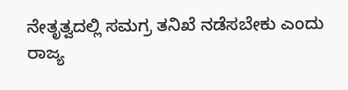ನೇತೃತ್ವದಲ್ಲಿ ಸಮಗ್ರ ತನಿಖೆ ನಡೆಸಬೇಕು ಎಂದು ರಾಜ್ಯ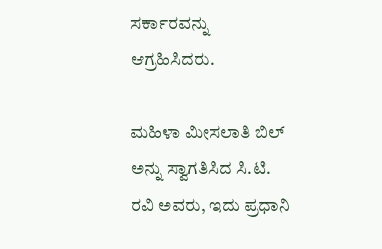ಸರ್ಕಾರವನ್ನು ಆಗ್ರಹಿಸಿದರು.

ಮಹಿಳಾ ಮೀಸಲಾತಿ ಬಿಲ್‌ ಅನ್ನು ಸ್ವಾಗತಿಸಿದ ಸಿ.ಟಿ. ರವಿ ಅವರು, ಇದು ಪ್ರಧಾನಿ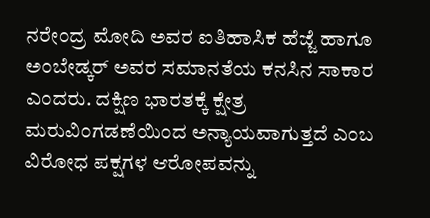ನರೇಂದ್ರ ಮೋದಿ ಅವರ ಐತಿಹಾಸಿಕ ಹೆಜ್ಜೆ ಹಾಗೂ ಅಂಬೇಡ್ಕರ್ ಅವರ ಸಮಾನತೆಯ ಕನಸಿನ ಸಾಕಾರ ಎಂದರು. ದಕ್ಷಿಣ ಭಾರತಕ್ಕೆ ಕ್ಷೇತ್ರ ಮರುವಿಂಗಡಣೆಯಿಂದ ಅನ್ಯಾಯವಾಗುತ್ತದೆ ಎಂಬ ವಿರೋಧ ಪಕ್ಷಗಳ ಆರೋಪವನ್ನು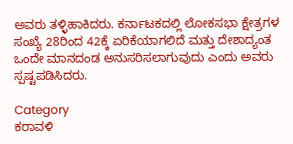ಅವರು ತಳ್ಳಿಹಾಕಿದರು. ಕರ್ನಾಟಕದಲ್ಲಿ ಲೋಕಸಭಾ ಕ್ಷೇತ್ರಗಳ ಸಂಖ್ಯೆ 28ರಿಂದ 42ಕ್ಕೆ ಏರಿಕೆಯಾಗಲಿದೆ ಮತ್ತು ದೇಶಾದ್ಯಂತ ಒಂದೇ ಮಾನದಂಡ ಅನುಸರಿಸಲಾಗುವುದು ಎಂದು ಅವರು ಸ್ಪಷ್ಟಪಡಿಸಿದರು.

Category
ಕರಾವಳಿ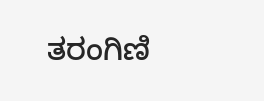ತರಂಗಿಣಿ